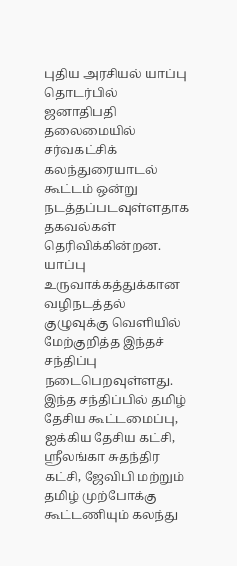புதிய அரசியல் யாப்பு தொடர்பில் ஜனாதிபதி தலைமையில் சர்வகட்சிக் கலந்துரையாடல் கூட்டம் ஒன்று நடத்தப்படவுள்ளதாக தகவல்கள் தெரிவிக்கின்றன.
யாப்பு உருவாக்கத்துக்கான வழிநடத்தல் குழுவுக்கு வெளியில் மேற்குறித்த இந்தச் சந்திப்பு நடைபெறவுள்ளது.
இந்த சந்திப்பில் தமிழ் தேசிய கூட்டமைப்பு, ஐக்கிய தேசிய கட்சி, ஸ்ரீலங்கா சுதந்திர கட்சி, ஜேவிபி மற்றும் தமிழ் முற்போக்கு கூட்டணியும் கலந்து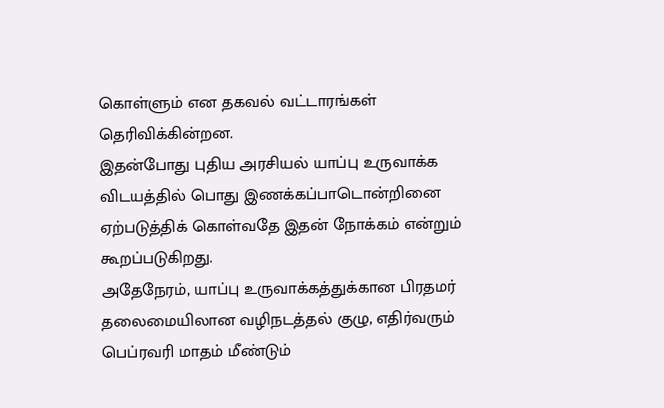கொள்ளும் என தகவல் வட்டாரங்கள் தெரிவிக்கின்றன.
இதன்போது புதிய அரசியல் யாப்பு உருவாக்க விடயத்தில் பொது இணக்கப்பாடொன்றினை ஏற்படுத்திக் கொள்வதே இதன் நோக்கம் என்றும் கூறப்படுகிறது.
அதேநேரம், யாப்பு உருவாக்கத்துக்கான பிரதமர் தலைமையிலான வழிநடத்தல் குழு, எதிர்வரும் பெப்ரவரி மாதம் மீண்டும்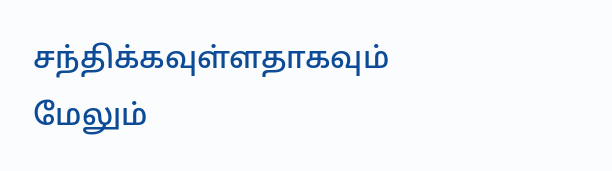சந்திக்கவுள்ளதாகவும் மேலும்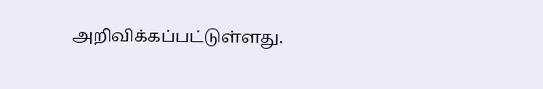அறிவிக்கப்பட்டுள்ளது.